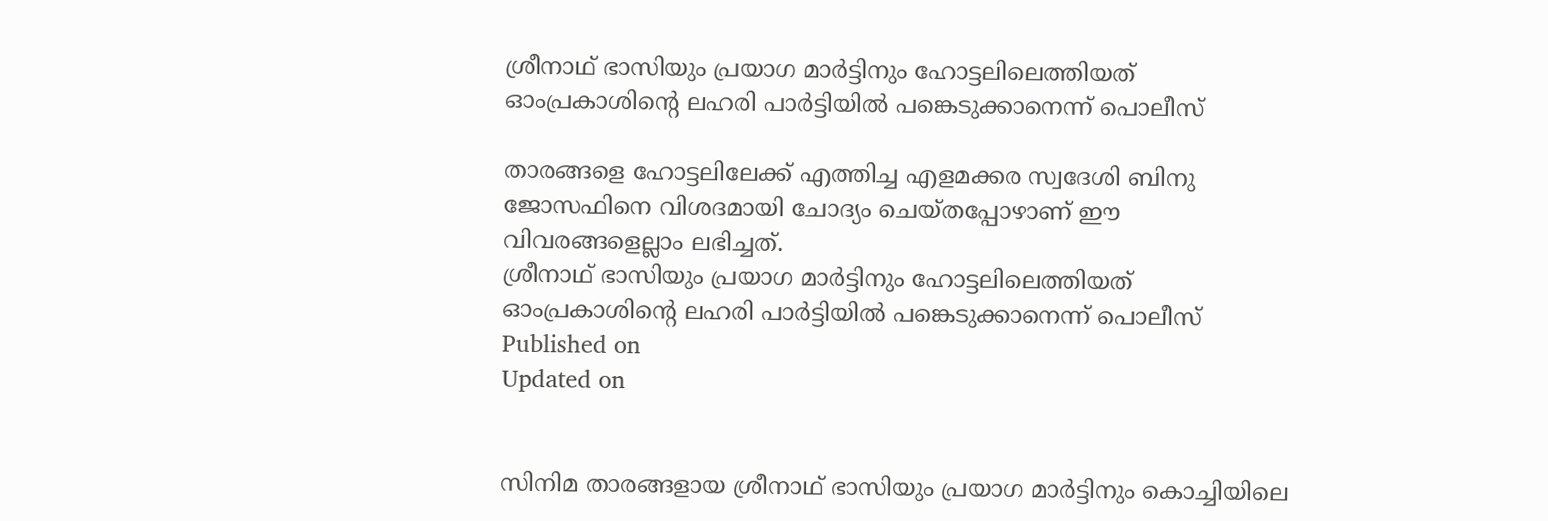ശ്രീനാഥ് ഭാസിയും പ്രയാഗ മാര്‍ട്ടിനും ഹോട്ടലിലെത്തിയത് ഓംപ്രകാശിന്‍റെ ലഹരി പാര്‍ട്ടിയില്‍ പങ്കെടുക്കാനെന്ന് പൊലീസ്

താരങ്ങളെ ഹോട്ടലിലേക്ക് എത്തിച്ച എളമക്കര സ്വദേശി ബിനു ജോസഫിനെ വിശദമായി ചോദ്യം ചെയ്തപ്പോഴാണ് ഈ വിവരങ്ങളെല്ലാം ലഭിച്ചത്.
ശ്രീനാഥ് ഭാസിയും പ്രയാഗ മാര്‍ട്ടിനും ഹോട്ടലിലെത്തിയത് ഓംപ്രകാശിന്‍റെ ലഹരി പാര്‍ട്ടിയില്‍ പങ്കെടുക്കാനെന്ന് പൊലീസ്
Published on
Updated on


സിനിമ താരങ്ങളായ ശ്രീനാഥ് ഭാസിയും പ്രയാഗ മാര്‍ട്ടിനും കൊച്ചിയിലെ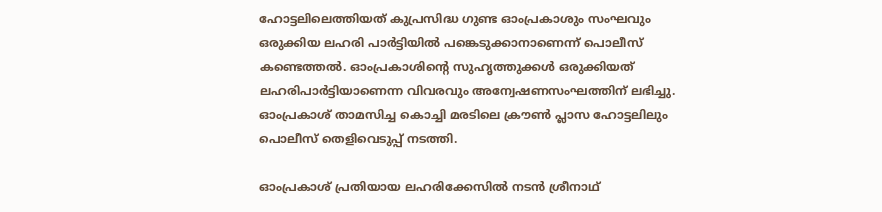ഹോട്ടലിലെത്തിയത് കുപ്രസിദ്ധ ഗുണ്ട ഓംപ്രകാശും സംഘവും ഒരുക്കിയ ലഹരി പാര്‍ട്ടിയില്‍ പങ്കെടുക്കാനാണെന്ന് പൊലീസ് കണ്ടെത്തല്‍. ഓംപ്രകാശിന്റെ സുഹൃത്തുക്കള്‍ ഒരുക്കിയത് ലഹരിപാര്‍ട്ടിയാണെന്ന വിവരവും അന്വേഷണസംഘത്തിന് ലഭിച്ചു. ഓംപ്രകാശ് താമസിച്ച കൊച്ചി മരടിലെ ക്രൗൺ പ്ലാസ ഹോട്ടലിലും പൊലീസ് തെളിവെടുപ്പ് നടത്തി.

ഓംപ്രകാശ് പ്രതിയായ ലഹരിക്കേസിൽ നടൻ ശ്രീനാഥ്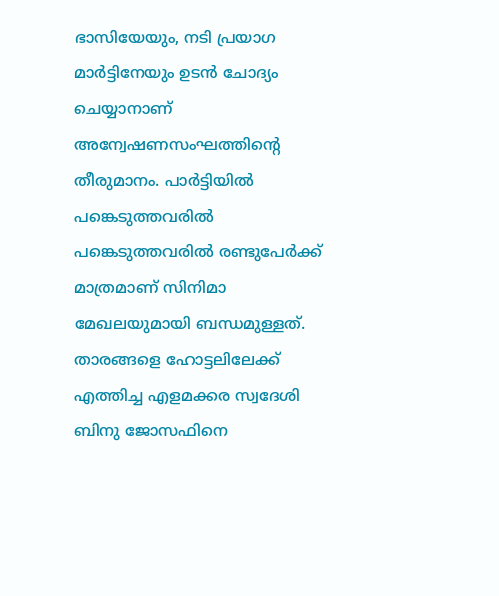ഭാസിയേയും, നടി പ്രയാഗ മാർട്ടിനേയും ഉടൻ ചോദ്യം ചെയ്യാനാണ് അന്വേഷണസംഘത്തിന്‍റെ തീരുമാനം. പാര്‍ട്ടിയില്‍ പങ്കെടുത്തവരില്‍ പങ്കെടുത്തവരിൽ രണ്ടുപേർക്ക്‌ മാത്രമാണ് സിനിമാ മേഖലയുമായി ബന്ധമുള്ളത്. താരങ്ങളെ ഹോട്ടലിലേക്ക് എത്തിച്ച എളമക്കര സ്വദേശി ബിനു ജോസഫിനെ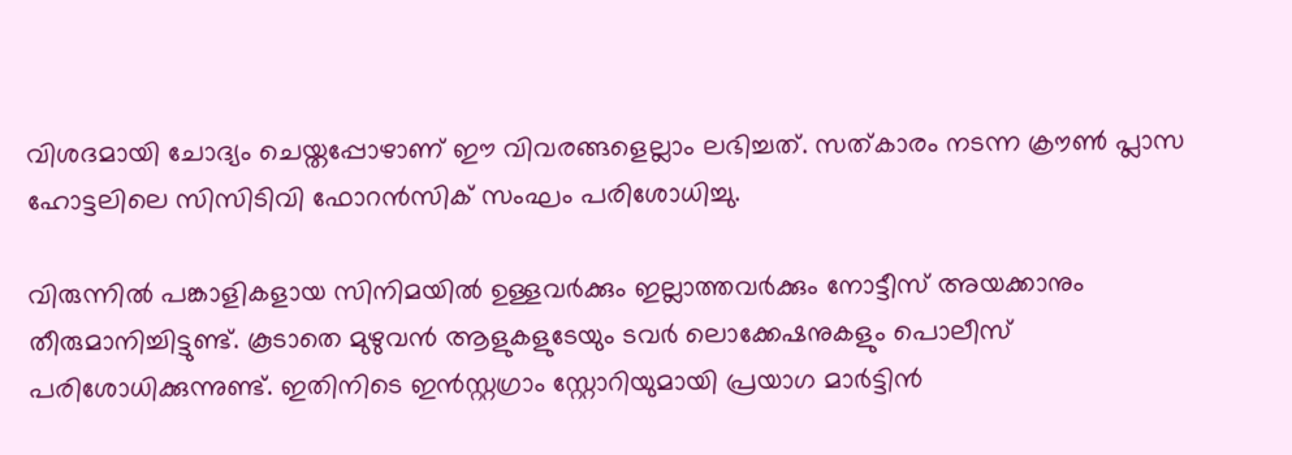വിശദമായി ചോദ്യം ചെയ്തപ്പോഴാണ് ഈ വിവരങ്ങളെല്ലാം ലഭിച്ചത്. സത്കാരം നടന്ന ക്രൗൺ പ്ലാസ ഹോട്ടലിലെ സിസിടിവി ഫോറൻസിക് സംഘം പരിശോധിച്ചു.

വിരുന്നിൽ പങ്കാളികളായ സിനിമയിൽ ഉള്ളവർക്കും ഇല്ലാത്തവർക്കും നോട്ടീസ് അയക്കാനും തീരുമാനിച്ചിട്ടുണ്ട്. കൂടാതെ മുഴുവൻ ആളുകളുടേയും ടവർ ലൊക്കേഷനുകളും പൊലീസ് പരിശോധിക്കുന്നുണ്ട്. ഇതിനിടെ ഇന്‍സ്റ്റഗ്രാം സ്റ്റോറിയുമായി പ്രയാഗ മാർട്ടിന്‍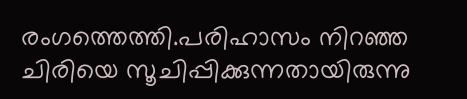രംഗത്തെത്തി.പരിഹാസം നിറഞ്ഞ ചിരിയെ സൂചിപ്പിക്കുന്നതായിരുന്നു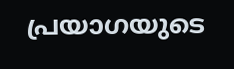പ്രയാഗയുടെ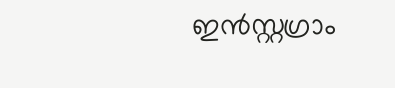ഇൻസ്റ്റഗ്രാം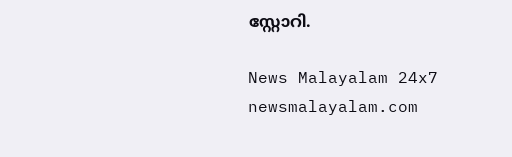സ്റ്റോറി.

News Malayalam 24x7
newsmalayalam.com